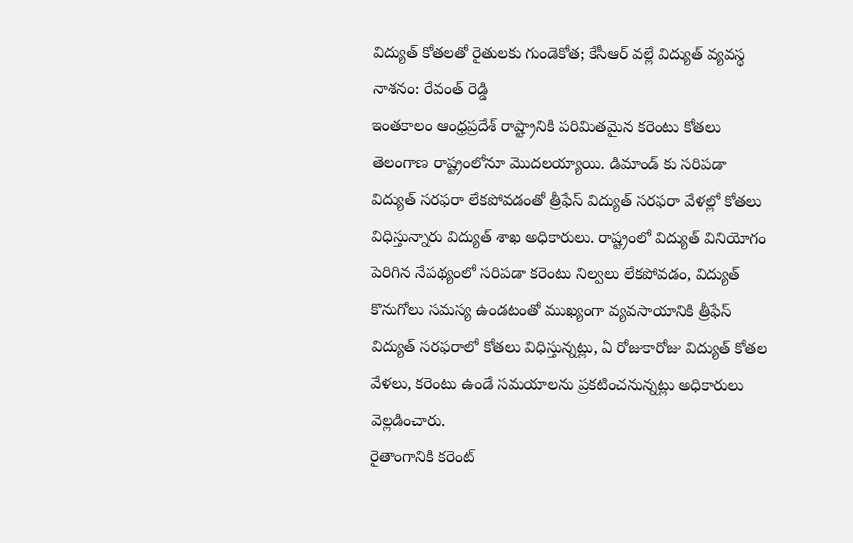విద్యుత్ కోతలతో రైతులకు గుండెకోత; కేసీఆర్ వల్లే విద్యుత్ వ్యవస్థ నాశనం: రేవంత్ రెడ్డి
ఇంతకాలం ఆంధ్రప్రదేశ్ రాష్ట్రానికి పరిమితమైన కరెంటు కోతలు తెలంగాణ రాష్ట్రంలోనూ మొదలయ్యాయి. డిమాండ్ కు సరిపడా విద్యుత్ సరఫరా లేకపోవడంతో త్రీఫేస్ విద్యుత్ సరఫరా వేళల్లో కోతలు విధిస్తున్నారు విద్యుత్ శాఖ అధికారులు. రాష్ట్రంలో విద్యుత్ వినియోగం పెరిగిన నేపథ్యంలో సరిపడా కరెంటు నిల్వలు లేకపోవడం, విద్యుత్ కొనుగోలు సమస్య ఉండటంతో ముఖ్యంగా వ్యవసాయానికి త్రీఫేస్ విద్యుత్ సరఫరాలో కోతలు విధిస్తున్నట్లు, ఏ రోజుకారోజు విద్యుత్ కోతల వేళలు, కరెంటు ఉండే సమయాలను ప్రకటించనున్నట్లు అధికారులు వెల్లడించారు.
రైతాంగానికి కరెంట్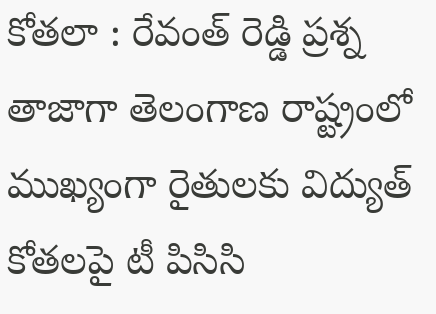కోతలా : రేవంత్ రెడ్డి ప్రశ్న
తాజాగా తెలంగాణ రాష్ట్రంలో ముఖ్యంగా రైతులకు విద్యుత్ కోతలపై టీ పిసిసి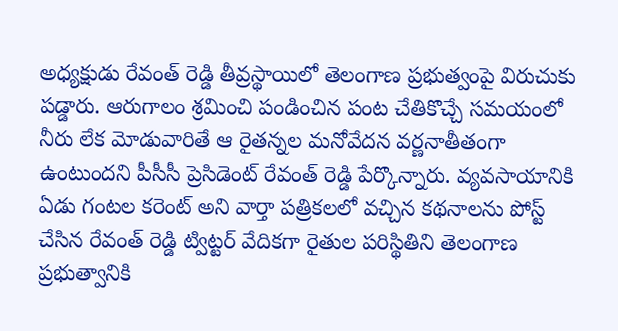అధ్యక్షుడు రేవంత్ రెడ్డి తీవ్రస్థాయిలో తెలంగాణ ప్రభుత్వంపై విరుచుకు పడ్డారు. ఆరుగాలం శ్రమించి పండించిన పంట చేతికొచ్చే సమయంలో నీరు లేక మోడువారితే ఆ రైతన్నల మనోవేదన వర్ణనాతీతంగా ఉంటుందని పీసీసీ ప్రెసిడెంట్ రేవంత్ రెడ్డి పేర్కొన్నారు. వ్యవసాయానికి ఏడు గంటల కరెంట్ అని వార్తా పత్రికలలో వచ్చిన కథనాలను పోస్ట్ చేసిన రేవంత్ రెడ్డి ట్విట్టర్ వేదికగా రైతుల పరిస్థితిని తెలంగాణ ప్రభుత్వానికి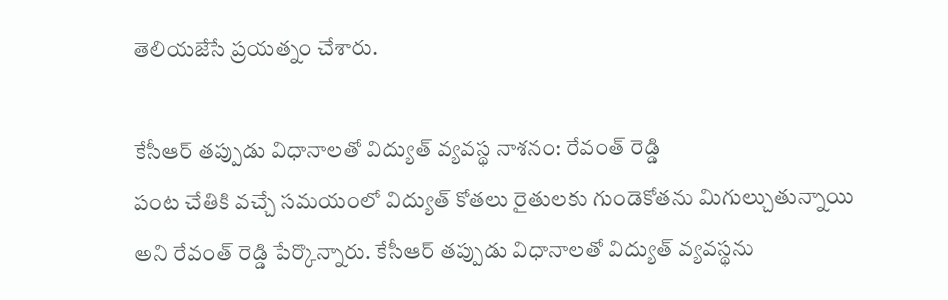తెలియజేసే ప్రయత్నం చేశారు.

కేసీఆర్ తప్పుడు విధానాలతో విద్యుత్ వ్యవస్థ నాశనం: రేవంత్ రెడ్డి
పంట చేతికి వచ్చే సమయంలో విద్యుత్ కోతలు రైతులకు గుండెకోతను మిగుల్చుతున్నాయి అని రేవంత్ రెడ్డి పేర్కొన్నారు. కేసీఆర్ తప్పుడు విధానాలతో విద్యుత్ వ్యవస్థను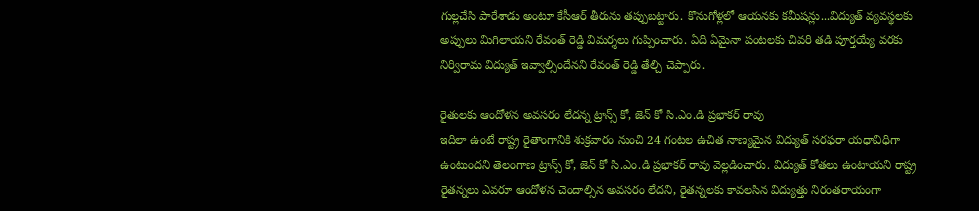గుల్లచేసి పారేశాడు అంటూ కేసీఆర్ తీరును తప్పుబట్టారు. కొనుగోళ్లలో ఆయనకు కమీషన్లు...విద్యుత్ వ్యవస్థలకు అప్పులు మిగిలాయని రేవంత్ రెడ్డి విమర్శలు గుప్పించారు. ఏది ఏమైనా పంటలకు చివరి తడి పూర్తయ్యే వరకు నిర్విరామ విద్యుత్ ఇవ్వాల్సిందేనని రేవంత్ రెడ్డి తేల్చి చెప్పారు.

రైతులకు ఆందోళన అవసరం లేదన్న ట్రాన్స్ కో, జెన్ కో సి.ఎం.డి ప్రభాకర్ రావు
ఇదిలా ఉంటే రాష్ట్ర రైతాంగానికి శుక్రవారం నుంచి 24 గంటల ఉచిత నాణ్యమైన విద్యుత్ సరఫరా యధావిధిగా ఉంటుందని తెలంగాణ ట్రాన్స్ కో, జెన్ కో సి.ఎం.డి ప్రభాకర్ రావు వెల్లడించారు. విద్యుత్ కోతలు ఉంటాయని రాష్ట్ర రైతన్నలు ఎవరూ ఆందోళన చెందాల్సిన అవసరం లేదని, రైతన్నలకు కావలసిన విద్యుత్తు నిరంతరాయంగా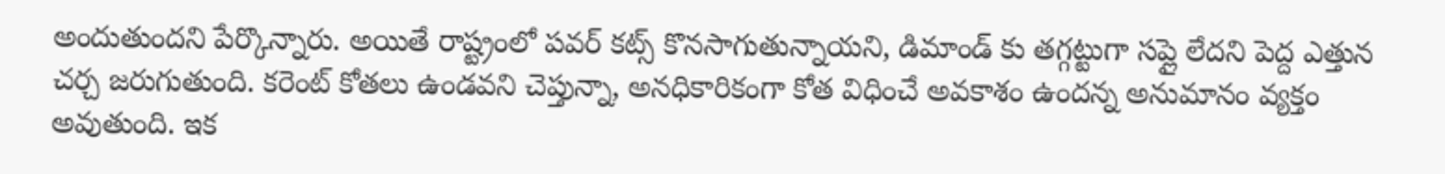అందుతుందని పేర్కొన్నారు. అయితే రాష్ట్రంలో పవర్ కట్స్ కొనసాగుతున్నాయని, డిమాండ్ కు తగ్గట్టుగా సప్లై లేదని పెద్ద ఎత్తున చర్చ జరుగుతుంది. కరెంట్ కోతలు ఉండవని చెప్తున్నా, అనధికారికంగా కోత విధించే అవకాశం ఉందన్న అనుమానం వ్యక్తం అవుతుంది. ఇక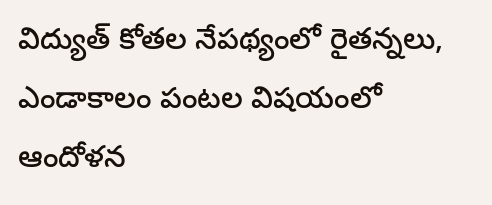విద్యుత్ కోతల నేపథ్యంలో రైతన్నలు, ఎండాకాలం పంటల విషయంలో ఆందోళన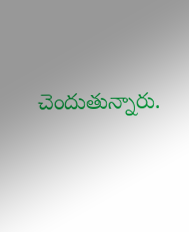చెందుతున్నారు.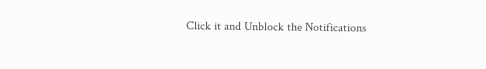Click it and Unblock the Notifications